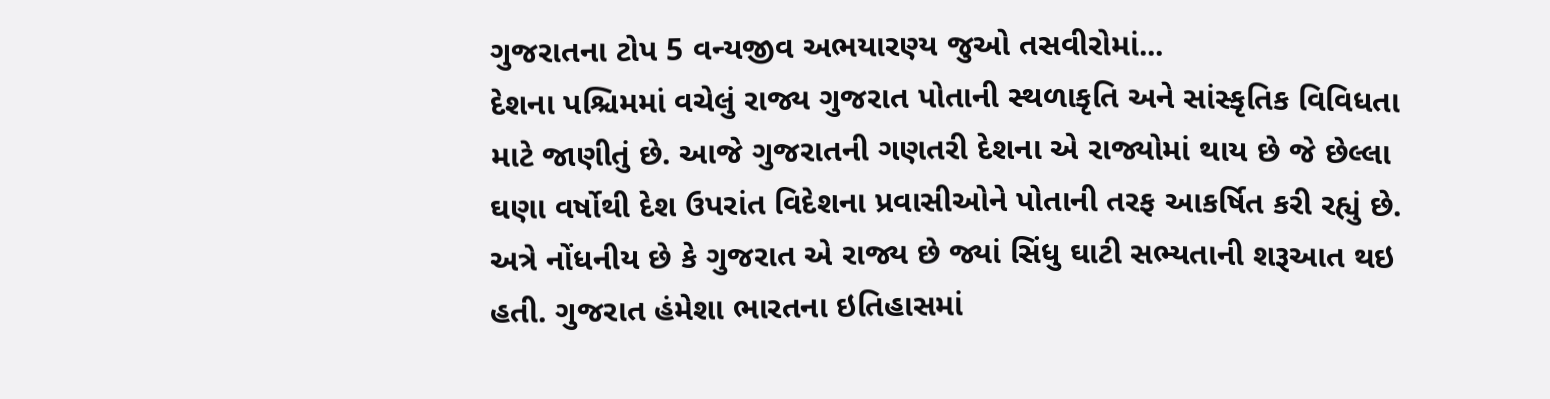ગુજરાતના ટોપ 5 વન્યજીવ અભયારણ્ય જુઓ તસવીરોમાં...
દેશના પશ્ચિમમાં વચેલું રાજ્ય ગુજરાત પોતાની સ્થળાકૃતિ અને સાંસ્કૃતિક વિવિધતા માટે જાણીતું છે. આજે ગુજરાતની ગણતરી દેશના એ રાજ્યોમાં થાય છે જે છેલ્લા ઘણા વર્ષોથી દેશ ઉપરાંત વિદેશના પ્રવાસીઓને પોતાની તરફ આકર્ષિત કરી રહ્યું છે. અત્રે નોંધનીય છે કે ગુજરાત એ રાજ્ય છે જ્યાં સિંધુ ઘાટી સભ્યતાની શરૂઆત થઇ હતી. ગુજરાત હંમેશા ભારતના ઇતિહાસમાં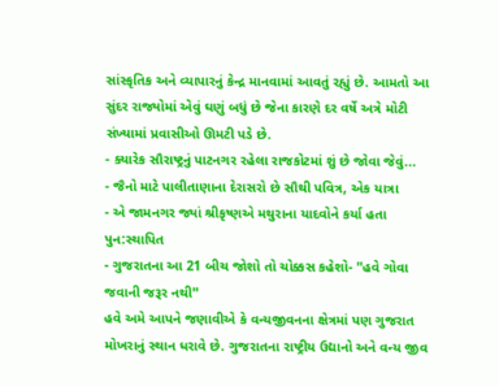સાંસ્કૃતિક અને વ્યાપારનું કેન્દ્ર માનવામાં આવતું રહ્યું છે. આમતો આ સુંદર રાજ્યોમાં એવું ઘણું બધું છે જેના કારણે દર વર્ષે અત્રે મોટી સંખ્યામાં પ્રવાસીઓ ઊમટી પડે છે.
- ક્યારેક સૌરાષ્ટ્રનું પાટનગર રહેલા રાજકોટમાં શું છે જોવા જેવું...
- જૈનો માટે પાલીતાણાના દેરાસરો છે સૌથી પવિત્ર, એક યાત્રા
- એ જામનગર જ્યાં શ્રીકૃષ્ણએ મથુરાના યાદવોને કર્યા હતા પુન:સ્થાપિત
- ગુજરાતના આ 21 બીચ જોશો તો ચોક્કસ કહેશો- ''હવે ગોવા જવાની જરૂર નથી''
હવે અમે આપને જણાવીએ કે વન્યજીવનના ક્ષેત્રમાં પણ ગુજરાત મોખરાનું સ્થાન ધરાવે છે. ગુજરાતના રાષ્ટ્રીય ઉદ્યાનો અને વન્ય જીવ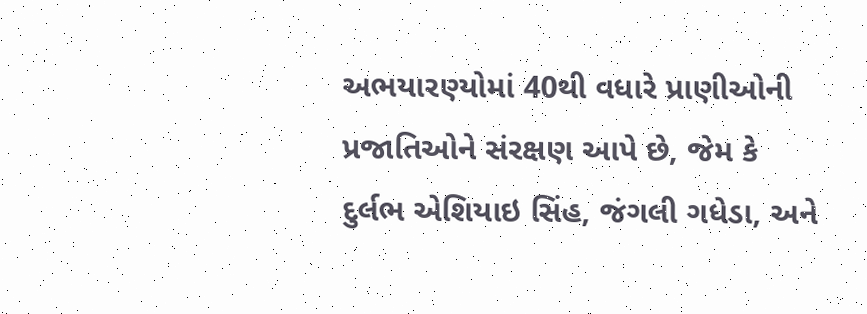અભયારણ્યોમાં 40થી વધારે પ્રાણીઓની પ્રજાતિઓને સંરક્ષણ આપે છે, જેમ કે દુર્લભ એશિયાઇ સિંહ, જંગલી ગધેડા, અને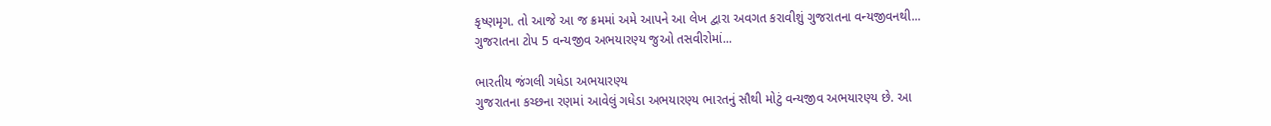કૃષ્ણમૃગ. તો આજે આ જ ક્રમમાં અમે આપને આ લેખ દ્વારા અવગત કરાવીશું ગુજરાતના વન્યજીવનથી...
ગુજરાતના ટોપ 5 વન્યજીવ અભયારણ્ય જુઓ તસવીરોમાં...

ભારતીય જંગલી ગધેડા અભયારણ્ય
ગુજરાતના કચ્છના રણમાં આવેલું ગધેડા અભયારણ્ય ભારતનું સૌથી મોટું વન્યજીવ અભયારણ્ય છે. આ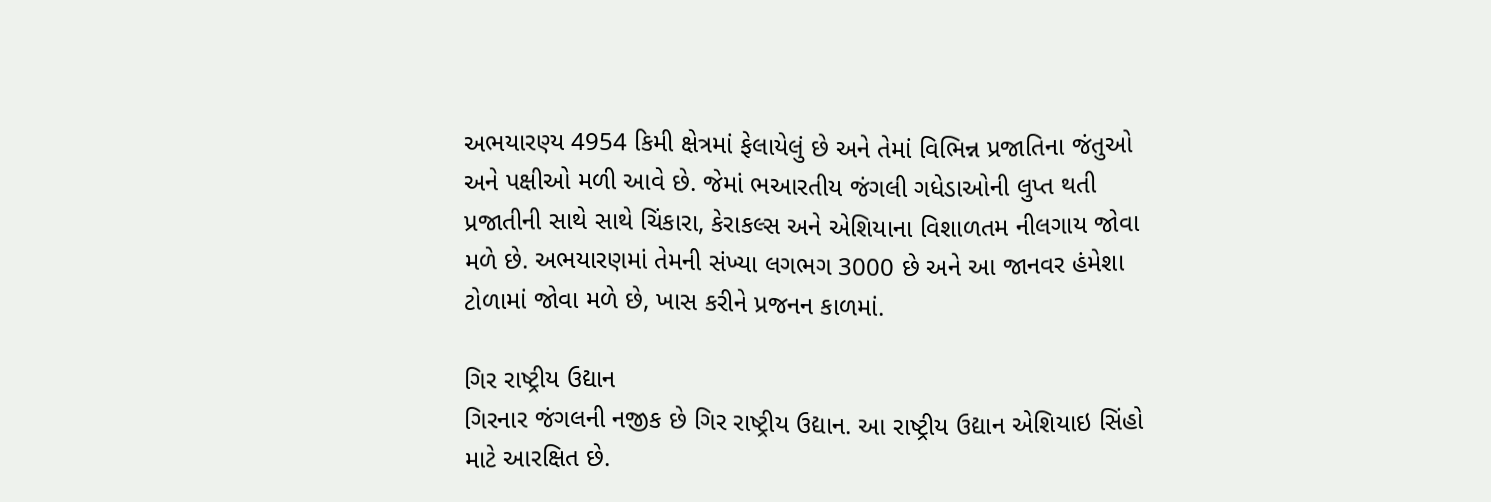અભયારણ્ય 4954 કિમી ક્ષેત્રમાં ફેલાયેલું છે અને તેમાં વિભિન્ન પ્રજાતિના જંતુઓ અને પક્ષીઓ મળી આવે છે. જેમાં ભઆરતીય જંગલી ગધેડાઓની લુપ્ત થતી પ્રજાતીની સાથે સાથે ચિંકારા, કેરાકલ્સ અને એશિયાના વિશાળતમ નીલગાય જોવા મળે છે. અભયારણમાં તેમની સંખ્યા લગભગ 3000 છે અને આ જાનવર હંમેશા ટોળામાં જોવા મળે છે, ખાસ કરીને પ્રજનન કાળમાં.

ગિર રાષ્ટ્રીય ઉદ્યાન
ગિરનાર જંગલની નજીક છે ગિર રાષ્ટ્રીય ઉદ્યાન. આ રાષ્ટ્રીય ઉદ્યાન એશિયાઇ સિંહો માટે આરક્ષિત છે.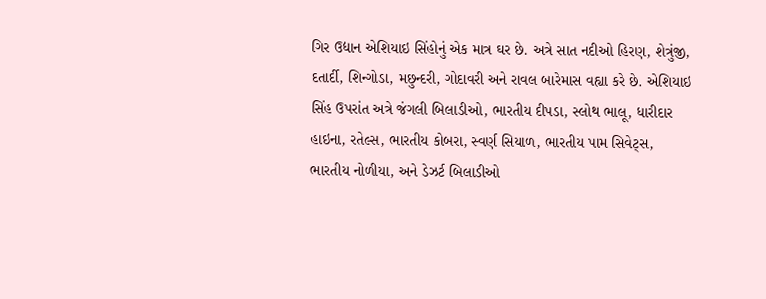ગિર ઉદ્યાન એશિયાઇ સિંહોનું એક માત્ર ઘર છે. અત્રે સાત નદીઓ હિરણ, શેત્રુંજી, દતાર્દી, શિન્ગોડા, મછુન્દરી, ગોદાવરી અને રાવલ બારેમાસ વહ્યા કરે છે. એશિયાઇ સિંહ ઉપરાંત અત્રે જંગલી બિલાડીઓ, ભારતીય દીપડા, સ્લોથ ભાલૂ, ધારીદાર હાઇના, રતેલ્સ, ભારતીય કોબરા, સ્વર્ણ સિયાળ, ભારતીય પામ સિવેટ્સ, ભારતીય નોળીયા, અને ડેઝર્ટ બિલાડીઓ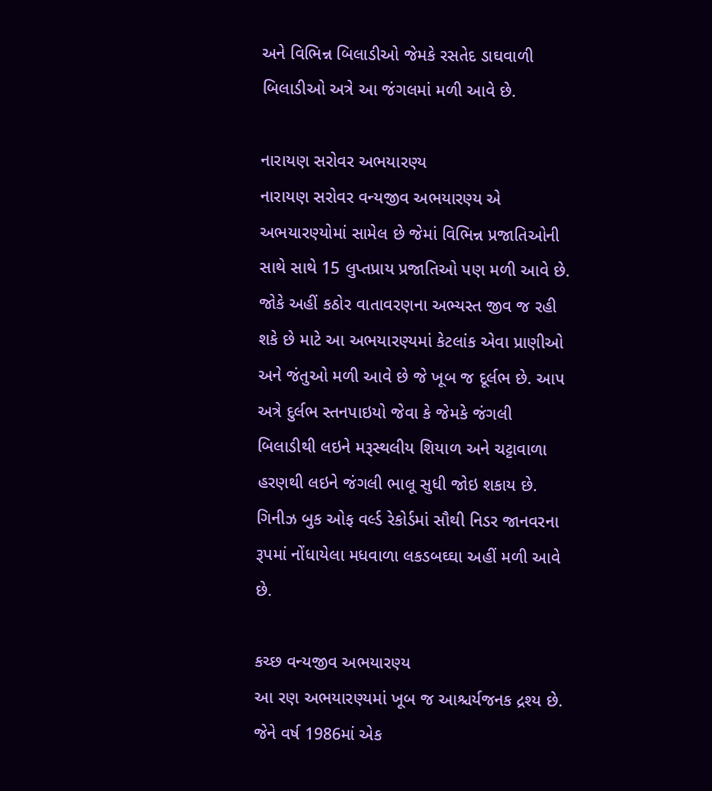અને વિભિન્ન બિલાડીઓ જેમકે રસતેદ ડાઘવાળી બિલાડીઓ અત્રે આ જંગલમાં મળી આવે છે.

નારાયણ સરોવર અભયારણ્ય
નારાયણ સરોવર વન્યજીવ અભયારણ્ય એ અભયારણ્યોમાં સામેલ છે જેમાં વિભિન્ન પ્રજાતિઓની સાથે સાથે 15 લુપ્તપ્રાય પ્રજાતિઓ પણ મળી આવે છે. જોકે અહીં કઠોર વાતાવરણના અભ્યસ્ત જીવ જ રહી શકે છે માટે આ અભયારણ્યમાં કેટલાંક એવા પ્રાણીઓ અને જંતુઓ મળી આવે છે જે ખૂબ જ દૂર્લભ છે. આપ અત્રે દુર્લભ સ્તનપાઇયો જેવા કે જેમકે જંગલી બિલાડીથી લઇને મરૂસ્થલીય શિયાળ અને ચટ્ટાવાળા હરણથી લઇને જંગલી ભાલૂ સુધી જોઇ શકાય છે. ગિનીઝ બુક ઓફ વર્લ્ડ રેકોર્ડમાં સૌથી નિડર જાનવરના રૂપમાં નોંધાયેલા મધવાળા લકડબઘ્ઘા અહીં મળી આવે છે.

કચ્છ વન્યજીવ અભયારણ્ય
આ રણ અભયારણ્યમાં ખૂબ જ આશ્ચર્યજનક દ્રશ્ય છે. જેને વર્ષ 1986માં એક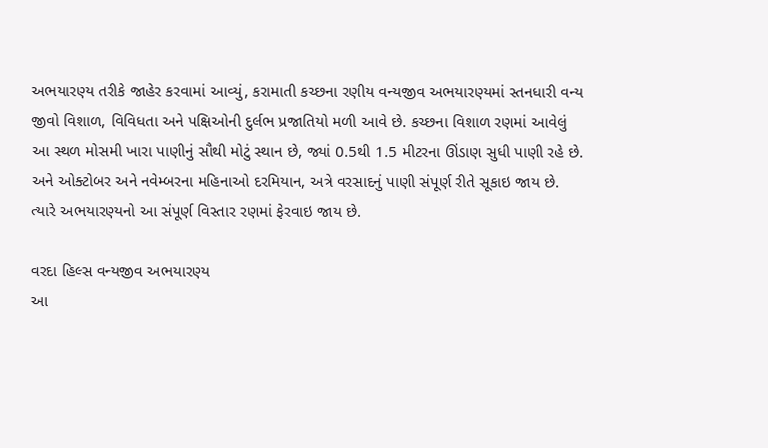અભયારણ્ય તરીકે જાહેર કરવામાં આવ્યું, કરામાતી કચ્છના રણીય વન્યજીવ અભયારણ્યમાં સ્તનધારી વન્ય જીવો વિશાળ, વિવિધતા અને પક્ષિઓની દુર્લભ પ્રજાતિયો મળી આવે છે. કચ્છના વિશાળ રણમાં આવેલું આ સ્થળ મોસમી ખારા પાણીનું સૌથી મોટું સ્થાન છે, જ્યાં 0.5થી 1.5 મીટરના ઊંડાણ સુધી પાણી રહે છે. અને ઓક્ટોબર અને નવેમ્બરના મહિનાઓ દરમિયાન, અત્રે વરસાદનું પાણી સંપૂર્ણ રીતે સૂકાઇ જાય છે. ત્યારે અભયારણ્યનો આ સંપૂર્ણ વિસ્તાર રણમાં ફેરવાઇ જાય છે.

વરદા હિલ્સ વન્યજીવ અભયારણ્ય
આ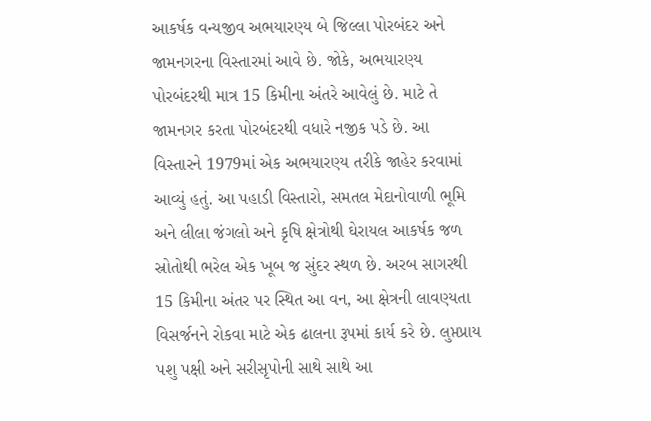આકર્ષક વન્યજીવ અભયારણ્ય બે જિલ્લા પોરબંદર અને જામનગરના વિસ્તારમાં આવે છે. જોકે, અભયારણ્ય પોરબંદરથી માત્ર 15 કિમીના અંતરે આવેલું છે. માટે તે જામનગર કરતા પોરબંદરથી વધારે નજીક પડે છે. આ વિસ્તારને 1979માં એક અભયારણ્ય તરીકે જાહેર કરવામાં આવ્યું હતું. આ પહાડી વિસ્તારો, સમતલ મેદાનોવાળી ભૂમિ અને લીલા જંગલો અને કૃષિ ક્ષેત્રોથી ઘેરાયલ આકર્ષક જળ સ્રોતોથી ભરેલ એક ખૂબ જ સુંદર સ્થળ છે. અરબ સાગરથી 15 કિમીના અંતર પર સ્થિત આ વન, આ ક્ષેત્રની લાવણ્યતા વિસર્જનને રોકવા માટે એક ઢાલના રૂપમાં કાર્ય કરે છે. લુપ્તપ્રાય પશુ પક્ષી અને સરીસૃપોની સાથે સાથે આ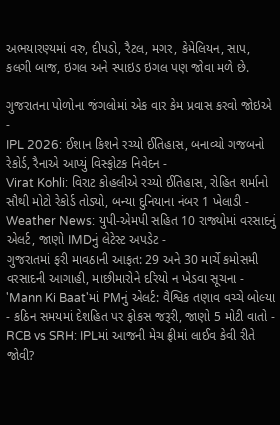અભયારણ્યમાં વરુ, દીપડો, રૈટલ, મગર, કેમેલિયન, સાપ, કલગી બાજ, ઇગલ અને સ્પાઇડ ઇગલ પણ જોવા મળે છે.

ગુજરાતના પોળોના જંગલોમાં એક વાર કેમ પ્રવાસ કરવો જોઇએ
-
IPL 2026: ઈશાન કિશને રચ્યો ઈતિહાસ, બનાવ્યો ગજબનો રેકોર્ડ, રૈનાએ આપ્યું વિસ્ફોટક નિવેદન -
Virat Kohli: વિરાટ કોહલીએ રચ્યો ઈતિહાસ, રોહિત શર્માનો સૌથી મોટો રેકોર્ડ તોડ્યો, બન્યા દુનિયાના નંબર 1 ખેલાડી -
Weather News: યુપી-એમપી સહિત 10 રાજ્યોમાં વરસાદનું એલર્ટ, જાણો IMDનું લેટેસ્ટ અપડેટ -
ગુજરાતમાં ફરી માવઠાની આફત: 29 અને 30 માર્ચે કમોસમી વરસાદની આગાહી, માછીમારોને દરિયો ન ખેડવા સૂચના -
'Mann Ki Baat'માં PMનું એલર્ટ: વૈશ્વિક તણાવ વચ્ચે બોલ્યા - કઠિન સમયમાં દેશહિત પર ફોકસ જરૂરી, જાણો 5 મોટી વાતો -
RCB vs SRH: IPLમાં આજની મેચ ફ્રીમાં લાઈવ કેવી રીતે જોવી?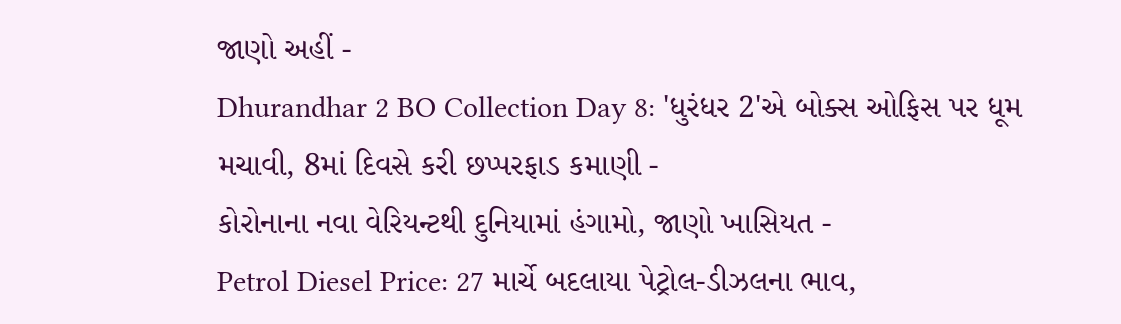જાણો અહીં -
Dhurandhar 2 BO Collection Day 8: 'ધુરંધર 2'એ બોક્સ ઓફિસ પર ધૂમ મચાવી, 8માં દિવસે કરી છપ્પરફાડ કમાણી -
કોરોનાના નવા વેરિયન્ટથી દુનિયામાં હંગામો, જાણો ખાસિયત -
Petrol Diesel Price: 27 માર્ચે બદલાયા પેટ્રોલ-ડીઝલના ભાવ,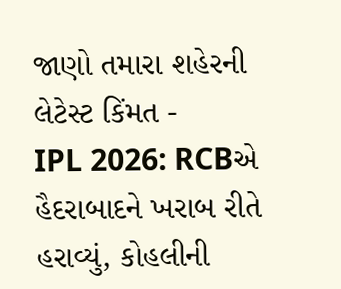જાણો તમારા શહેરની લેટેસ્ટ કિંમત -
IPL 2026: RCBએ હૈદરાબાદને ખરાબ રીતે હરાવ્યું, કોહલીની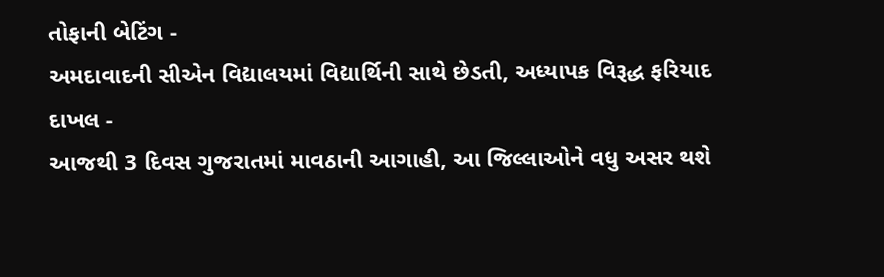તોફાની બેટિંગ -
અમદાવાદની સીએન વિદ્યાલયમાં વિદ્યાર્થિની સાથે છેડતી, અધ્યાપક વિરૂદ્ધ ફરિયાદ દાખલ -
આજથી 3 દિવસ ગુજરાતમાં માવઠાની આગાહી, આ જિલ્લાઓને વધુ અસર થશે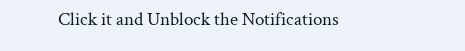Click it and Unblock the Notifications